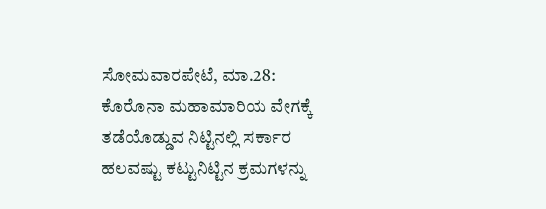ಸೋಮವಾರಪೇಟೆ, ಮಾ.28: ಕೊರೊನಾ ಮಹಾಮಾರಿಯ ವೇಗಕ್ಕೆ ತಡೆಯೊಡ್ಡುವ ನಿಟ್ಟಿನಲ್ಲಿ ಸರ್ಕಾರ ಹಲವಷ್ಟು ಕಟ್ಟುನಿಟ್ಟಿನ ಕ್ರಮಗಳನ್ನು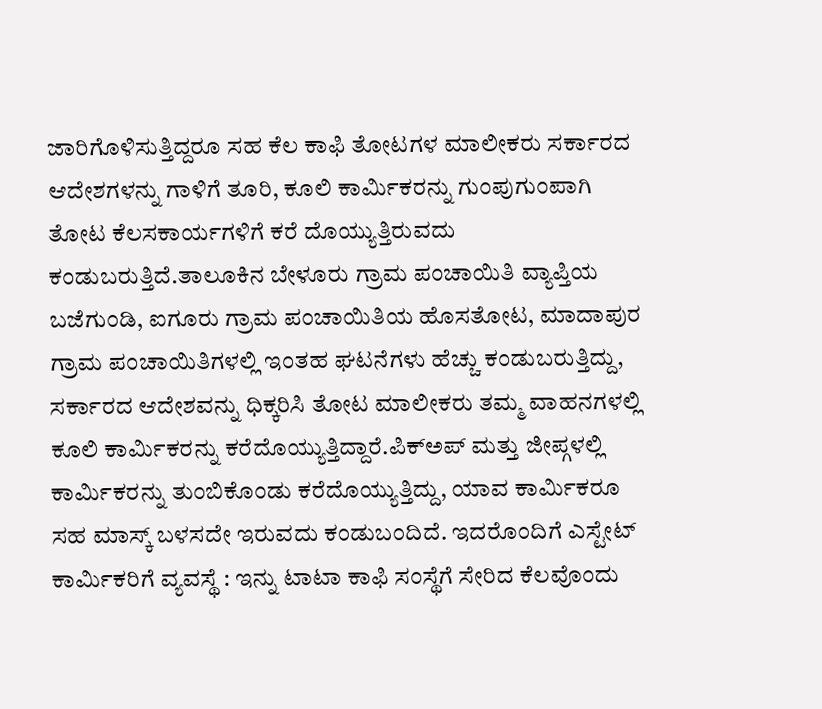ಜಾರಿಗೊಳಿಸುತ್ತಿದ್ದರೂ ಸಹ ಕೆಲ ಕಾಫಿ ತೋಟಗಳ ಮಾಲೀಕರು ಸರ್ಕಾರದ ಆದೇಶಗಳನ್ನು ಗಾಳಿಗೆ ತೂರಿ, ಕೂಲಿ ಕಾರ್ಮಿಕರನ್ನು ಗುಂಪುಗುಂಪಾಗಿ ತೋಟ ಕೆಲಸಕಾರ್ಯಗಳಿಗೆ ಕರೆ ದೊಯ್ಯುತ್ತಿರುವದು ಕಂಡುಬರುತ್ತಿದೆ.ತಾಲೂಕಿನ ಬೇಳೂರು ಗ್ರಾಮ ಪಂಚಾಯಿತಿ ವ್ಯಾಪ್ತಿಯ ಬಜೆಗುಂಡಿ, ಐಗೂರು ಗ್ರಾಮ ಪಂಚಾಯಿತಿಯ ಹೊಸತೋಟ, ಮಾದಾಪುರ ಗ್ರಾಮ ಪಂಚಾಯಿತಿಗಳಲ್ಲಿ ಇಂತಹ ಘಟನೆಗಳು ಹೆಚ್ಚು ಕಂಡುಬರುತ್ತಿದ್ದು, ಸರ್ಕಾರದ ಆದೇಶವನ್ನು ಧಿಕ್ಕರಿಸಿ ತೋಟ ಮಾಲೀಕರು ತಮ್ಮ ವಾಹನಗಳಲ್ಲಿ ಕೂಲಿ ಕಾರ್ಮಿಕರನ್ನು ಕರೆದೊಯ್ಯುತ್ತಿದ್ದಾರೆ.ಪಿಕ್ಅಪ್ ಮತ್ತು ಜೀಪ್ಗಳಲ್ಲಿ ಕಾರ್ಮಿಕರನ್ನು ತುಂಬಿಕೊಂಡು ಕರೆದೊಯ್ಯುತ್ತಿದ್ದು, ಯಾವ ಕಾರ್ಮಿಕರೂ ಸಹ ಮಾಸ್ಕ್ ಬಳಸದೇ ಇರುವದು ಕಂಡುಬಂದಿದೆ. ಇದರೊಂದಿಗೆ ಎಸ್ಟೇಟ್ ಕಾರ್ಮಿಕರಿಗೆ ವ್ಯವಸ್ಥೆ : ಇನ್ನು ಟಾಟಾ ಕಾಫಿ ಸಂಸ್ಥೆಗೆ ಸೇರಿದ ಕೆಲವೊಂದು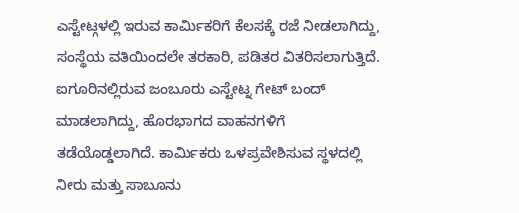ಎಸ್ಟೇಟ್ಗಳಲ್ಲಿ ಇರುವ ಕಾರ್ಮಿಕರಿಗೆ ಕೆಲಸಕ್ಕೆ ರಜೆ ನೀಡಲಾಗಿದ್ದು, ಸಂಸ್ಥೆಯ ವತಿಯಿಂದಲೇ ತರಕಾರಿ, ಪಡಿತರ ವಿತರಿಸಲಾಗುತ್ತಿದೆ. ಐಗೂರಿನಲ್ಲಿರುವ ಜಂಬೂರು ಎಸ್ಟೇಟ್ನ ಗೇಟ್ ಬಂದ್ ಮಾಡಲಾಗಿದ್ದು, ಹೊರಭಾಗದ ವಾಹನಗಳಿಗೆ ತಡೆಯೊಡ್ಡಲಾಗಿದೆ. ಕಾರ್ಮಿಕರು ಒಳಪ್ರವೇಶಿಸುವ ಸ್ಥಳದಲ್ಲಿ ನೀರು ಮತ್ತು ಸಾಬೂನು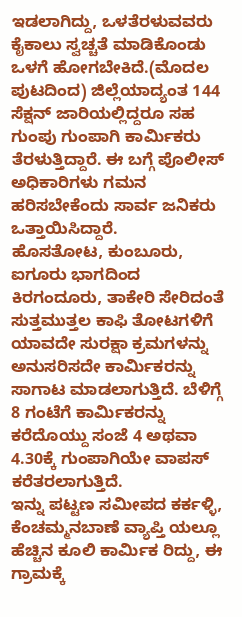ಇಡಲಾಗಿದ್ದು, ಒಳತೆರಳುವವರು ಕೈಕಾಲು ಸ್ವಚ್ಚತೆ ಮಾಡಿಕೊಂಡು ಒಳಗೆ ಹೋಗಬೇಕಿದೆ.(ಮೊದಲ ಪುಟದಿಂದ) ಜಿಲ್ಲೆಯಾದ್ಯಂತ 144 ಸೆಕ್ಷನ್ ಜಾರಿಯಲ್ಲಿದ್ದರೂ ಸಹ ಗುಂಪು ಗುಂಪಾಗಿ ಕಾರ್ಮಿಕರು ತೆರಳುತ್ತಿದ್ದಾರೆ. ಈ ಬಗ್ಗೆ ಪೊಲೀಸ್ ಅಧಿಕಾರಿಗಳು ಗಮನ ಹರಿಸಬೇಕೆಂದು ಸಾರ್ವ ಜನಿಕರು ಒತ್ತಾಯಿಸಿದ್ದಾರೆ.
ಹೊಸತೋಟ, ಕುಂಬೂರು, ಐಗೂರು ಭಾಗದಿಂದ ಕಿರಗಂದೂರು, ತಾಕೇರಿ ಸೇರಿದಂತೆ ಸುತ್ತಮುತ್ತಲ ಕಾಫಿ ತೋಟಗಳಿಗೆ ಯಾವದೇ ಸುರಕ್ಷಾ ಕ್ರಮಗಳನ್ನು ಅನುಸರಿಸದೇ ಕಾರ್ಮಿಕರನ್ನು ಸಾಗಾಟ ಮಾಡಲಾಗುತ್ತಿದೆ. ಬೆಳಿಗ್ಗೆ 8 ಗಂಟೆಗೆ ಕಾರ್ಮಿಕರನ್ನು ಕರೆದೊಯ್ದು ಸಂಜೆ 4 ಅಥವಾ 4.30ಕ್ಕೆ ಗುಂಪಾಗಿಯೇ ವಾಪಸ್ ಕರೆತರಲಾಗುತ್ತಿದೆ.
ಇನ್ನು ಪಟ್ಟಣ ಸಮೀಪದ ಕರ್ಕಳ್ಳಿ, ಕೆಂಚಮ್ಮನಬಾಣೆ ವ್ಯಾಪ್ತಿ ಯಲ್ಲೂ ಹೆಚ್ಚಿನ ಕೂಲಿ ಕಾರ್ಮಿಕ ರಿದ್ದು, ಈ ಗ್ರಾಮಕ್ಕೆ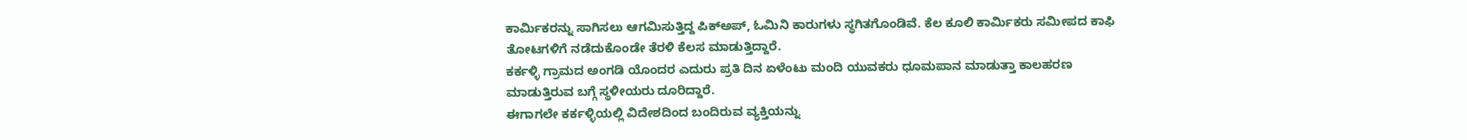ಕಾರ್ಮಿಕರನ್ನು ಸಾಗಿಸಲು ಆಗಮಿಸುತ್ತಿದ್ದ ಪಿಕ್ಅಪ್, ಓಮಿನಿ ಕಾರುಗಳು ಸ್ಥಗಿತಗೊಂಡಿವೆ. ಕೆಲ ಕೂಲಿ ಕಾರ್ಮಿಕರು ಸಮೀಪದ ಕಾಫಿ ತೋಟಗಳಿಗೆ ನಡೆದುಕೊಂಡೇ ತೆರಳಿ ಕೆಲಸ ಮಾಡುತ್ತಿದ್ದಾರೆ.
ಕರ್ಕಳ್ಳಿ ಗ್ರಾಮದ ಅಂಗಡಿ ಯೊಂದರ ಎದುರು ಪ್ರತಿ ದಿನ ಏಳೆಂಟು ಮಂದಿ ಯುವಕರು ಧೂಮಪಾನ ಮಾಡುತ್ತಾ ಕಾಲಹರಣ ಮಾಡುತ್ತಿರುವ ಬಗ್ಗೆ ಸ್ಥಳೀಯರು ದೂರಿದ್ದಾರೆ.
ಈಗಾಗಲೇ ಕರ್ಕಳ್ಳಿಯಲ್ಲಿ ವಿದೇಶದಿಂದ ಬಂದಿರುವ ವ್ಯಕ್ತಿಯನ್ನು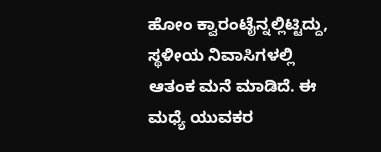ಹೋಂ ಕ್ವಾರಂಟೈನ್ನಲ್ಲಿಟ್ಟಿದ್ದು, ಸ್ಥಳೀಯ ನಿವಾಸಿಗಳಲ್ಲಿ ಆತಂಕ ಮನೆ ಮಾಡಿದೆ. ಈ ಮಧ್ಯೆ ಯುವಕರ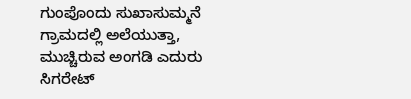ಗುಂಪೊಂದು ಸುಖಾಸುಮ್ಮನೆ ಗ್ರಾಮದಲ್ಲಿ ಅಲೆಯುತ್ತಾ, ಮುಚ್ಚಿರುವ ಅಂಗಡಿ ಎದುರು ಸಿಗರೇಟ್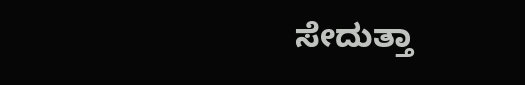ಸೇದುತ್ತಾ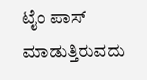ಟೈಂ ಪಾಸ್ ಮಾಡುತ್ತಿರುವದು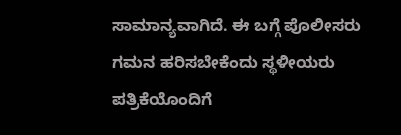ಸಾಮಾನ್ಯವಾಗಿದೆ. ಈ ಬಗ್ಗೆ ಪೊಲೀಸರು ಗಮನ ಹರಿಸಬೇಕೆಂದು ಸ್ಥಳೀಯರು ಪತ್ರಿಕೆಯೊಂದಿಗೆ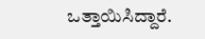ಒತ್ತಾಯಿಸಿದ್ದಾರೆ.